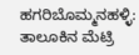ಹಗರಿಬೊಮ್ಮನಹಳ್ಳಿ: ತಾಲೂಕಿನ ಮೆಟ್ರಿ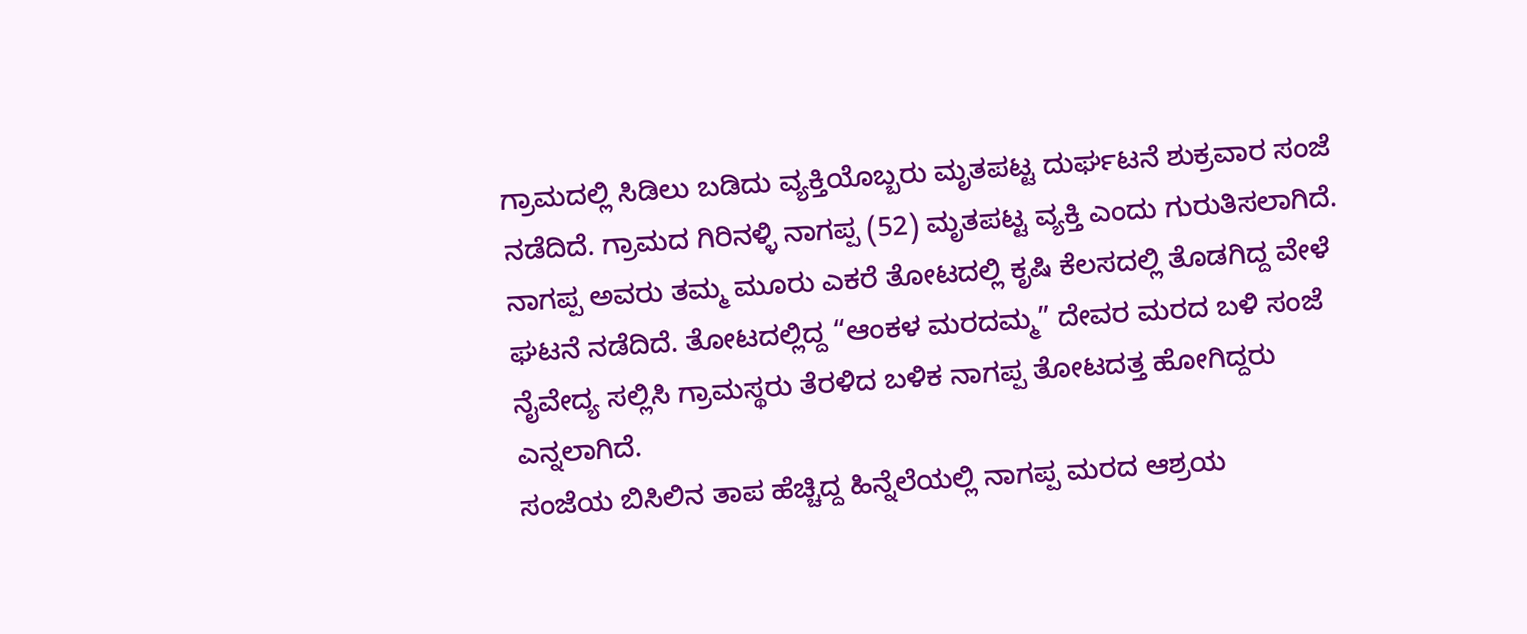ಗ್ರಾಮದಲ್ಲಿ ಸಿಡಿಲು ಬಡಿದು ವ್ಯಕ್ತಿಯೊಬ್ಬರು ಮೃತಪಟ್ಟ ದುರ್ಘಟನೆ ಶುಕ್ರವಾರ ಸಂಜೆ ನಡೆದಿದೆ. ಗ್ರಾಮದ ಗಿರಿನಳ್ಳಿ ನಾಗಪ್ಪ (52) ಮೃತಪಟ್ಟ ವ್ಯಕ್ತಿ ಎಂದು ಗುರುತಿಸಲಾಗಿದೆ.
ನಾಗಪ್ಪ ಅವರು ತಮ್ಮ ಮೂರು ಎಕರೆ ತೋಟದಲ್ಲಿ ಕೃಷಿ ಕೆಲಸದಲ್ಲಿ ತೊಡಗಿದ್ದ ವೇಳೆ ಘಟನೆ ನಡೆದಿದೆ. ತೋಟದಲ್ಲಿದ್ದ “ಆಂಕಳ ಮರದಮ್ಮ” ದೇವರ ಮರದ ಬಳಿ ಸಂಜೆ ನೈವೇದ್ಯ ಸಲ್ಲಿಸಿ ಗ್ರಾಮಸ್ಥರು ತೆರಳಿದ ಬಳಿಕ ನಾಗಪ್ಪ ತೋಟದತ್ತ ಹೋಗಿದ್ದರು ಎನ್ನಲಾಗಿದೆ.
ಸಂಜೆಯ ಬಿಸಿಲಿನ ತಾಪ ಹೆಚ್ಚಿದ್ದ ಹಿನ್ನೆಲೆಯಲ್ಲಿ ನಾಗಪ್ಪ ಮರದ ಆಶ್ರಯ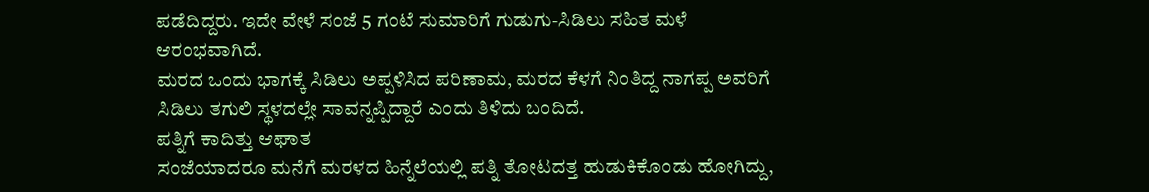ಪಡೆದಿದ್ದರು. ಇದೇ ವೇಳೆ ಸಂಜೆ 5 ಗಂಟೆ ಸುಮಾರಿಗೆ ಗುಡುಗು-ಸಿಡಿಲು ಸಹಿತ ಮಳೆ ಆರಂಭವಾಗಿದೆ.
ಮರದ ಒಂದು ಭಾಗಕ್ಕೆ ಸಿಡಿಲು ಅಪ್ಪಳಿಸಿದ ಪರಿಣಾಮ, ಮರದ ಕೆಳಗೆ ನಿಂತಿದ್ದ ನಾಗಪ್ಪ ಅವರಿಗೆ ಸಿಡಿಲು ತಗುಲಿ ಸ್ಥಳದಲ್ಲೇ ಸಾವನ್ನಪ್ಪಿದ್ದಾರೆ ಎಂದು ತಿಳಿದು ಬಂದಿದೆ.
ಪತ್ನಿಗೆ ಕಾದಿತ್ತು ಆಘಾತ
ಸಂಜೆಯಾದರೂ ಮನೆಗೆ ಮರಳದ ಹಿನ್ನೆಲೆಯಲ್ಲಿ ಪತ್ನಿ ತೋಟದತ್ತ ಹುಡುಕಿಕೊಂಡು ಹೋಗಿದ್ದು,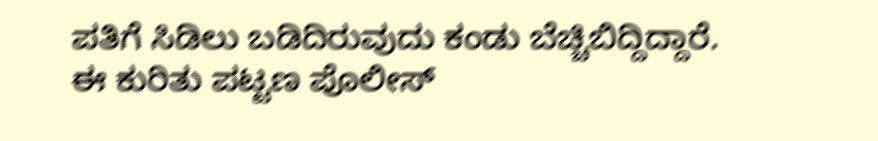ಪತಿಗೆ ಸಿಡಿಲು ಬಡಿದಿರುವುದು ಕಂಡು ಬೆಚ್ಚಿಬಿದ್ದಿದ್ದಾರೆ.
ಈ ಕುರಿತು ಪಟ್ಟಣ ಪೊಲೀಸ್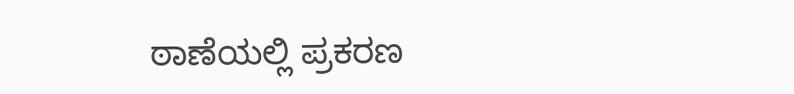ಠಾಣೆಯಲ್ಲಿ ಪ್ರಕರಣ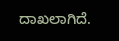ದಾಖಲಾಗಿದೆ.